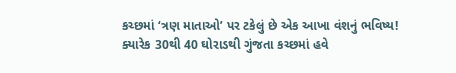કચ્છમાં ‘ત્રણ માતાઓ’ પર ટકેલું છે એક આખા વંશનું ભવિષ્ય!
ક્યારેક 30થી 40 ઘોરાડથી ગુંજતા કચ્છમાં હવે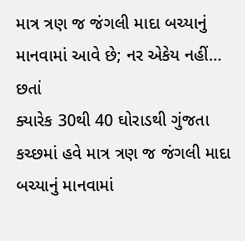માત્ર ત્રણ જ જંગલી માદા બચ્યાનું માનવામાં આવે છે; નર એકેય નહીં… છતાં
ક્યારેક 30થી 40 ઘોરાડથી ગુંજતા કચ્છમાં હવે માત્ર ત્રણ જ જંગલી માદા બચ્યાનું માનવામાં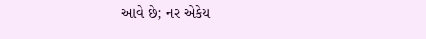આવે છે; નર એકેય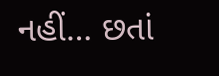નહીં… છતાં